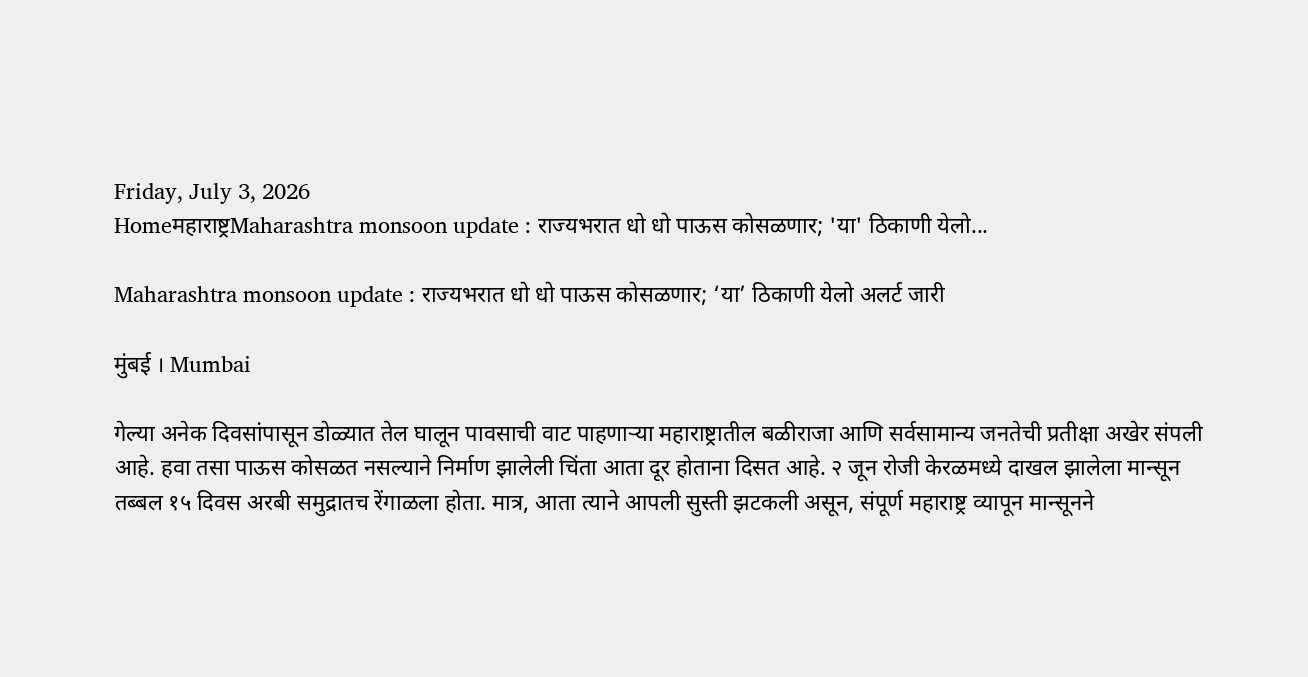Friday, July 3, 2026
Homeमहाराष्ट्रMaharashtra monsoon update : राज्यभरात धो धो पाऊस कोसळणार; 'या' ठिकाणी येलो...

Maharashtra monsoon update : राज्यभरात धो धो पाऊस कोसळणार; ‘या’ ठिकाणी येलो अलर्ट जारी

मुंबई । Mumbai

गेल्या अनेक दिवसांपासून डोळ्यात तेल घालून पावसाची वाट पाहणाऱ्या महाराष्ट्रातील बळीराजा आणि सर्वसामान्य जनतेची प्रतीक्षा अखेर संपली आहे. हवा तसा पाऊस कोसळत नसल्याने निर्माण झालेली चिंता आता दूर होताना दिसत आहे. २ जून रोजी केरळमध्ये दाखल झालेला मान्सून तब्बल १५ दिवस अरबी समुद्रातच रेंगाळला होता. मात्र, आता त्याने आपली सुस्ती झटकली असून, संपूर्ण महाराष्ट्र व्यापून मान्सूनने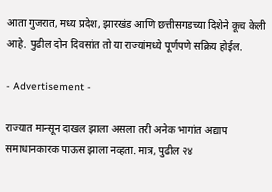आता गुजरात, मध्य प्रदेश, झारखंड आणि छत्तीसगडच्या दिशेने कूच केली आहे. पुढील दोन दिवसांत तो या राज्यांमध्ये पूर्णपणे सक्रिय होईल.

- Advertisement -

राज्यात मान्सून दाखल झाला असला तरी अनेक भागांत अद्याप समाधानकारक पाऊस झाला नव्हता. मात्र, पुढील २४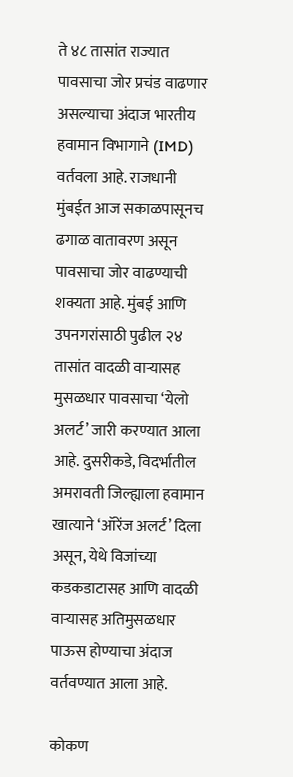ते ४८ तासांत राज्यात पावसाचा जोर प्रचंड वाढणार असल्याचा अंदाज भारतीय हवामान विभागाने (IMD) वर्तवला आहे. राजधानी मुंबईत आज सकाळपासूनच ढगाळ वातावरण असून पावसाचा जोर वाढण्याची शक्यता आहे. मुंबई आणि उपनगरांसाठी पुढील २४ तासांत वादळी वाऱ्यासह मुसळधार पावसाचा ‘येलो अलर्ट’ जारी करण्यात आला आहे. दुसरीकडे, विदर्भातील अमरावती जिल्ह्याला हवामान खात्याने ‘ऑरेंज अलर्ट’ दिला असून, येथे विजांच्या कडकडाटासह आणि वादळी वाऱ्यासह अतिमुसळधार पाऊस होण्याचा अंदाज वर्तवण्यात आला आहे.

कोकण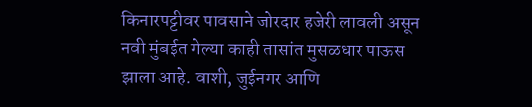किनारपट्टीवर पावसाने जोरदार हजेरी लावली असून नवी मुंबईत गेल्या काही तासांत मुसळधार पाऊस झाला आहे. वाशी, जुईनगर आणि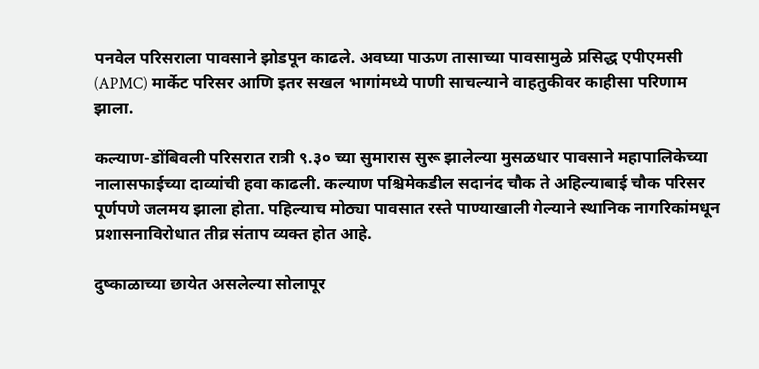पनवेल परिसराला पावसाने झोडपून काढले. अवघ्या पाऊण तासाच्या पावसामुळे प्रसिद्ध एपीएमसी (APMC) मार्केट परिसर आणि इतर सखल भागांमध्ये पाणी साचल्याने वाहतुकीवर काहीसा परिणाम झाला.

कल्याण-डोंबिवली परिसरात रात्री ९.३० च्या सुमारास सुरू झालेल्या मुसळधार पावसाने महापालिकेच्या नालासफाईच्या दाव्यांची हवा काढली. कल्याण पश्चिमेकडील सदानंद चौक ते अहिल्याबाई चौक परिसर पूर्णपणे जलमय झाला होता. पहिल्याच मोठ्या पावसात रस्ते पाण्याखाली गेल्याने स्थानिक नागरिकांमधून प्रशासनाविरोधात तीव्र संताप व्यक्त होत आहे.

दुष्काळाच्या छायेत असलेल्या सोलापूर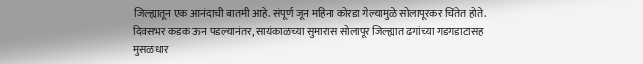जिल्ह्यातून एक आनंदाची बातमी आहे. संपूर्ण जून महिना कोरडा गेल्यामुळे सोलापूरकर चिंतेत होते. दिवसभर कडक ऊन पडल्यानंतर, सायंकाळच्या सुमारास सोलापूर जिल्ह्यात ढगांच्या गडगडाटासह मुसळधार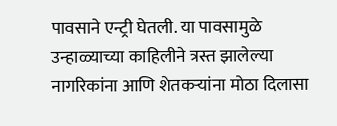पावसाने एन्ट्री घेतली. या पावसामुळे उन्हाळ्याच्या काहिलीने त्रस्त झालेल्या नागरिकांना आणि शेतकऱ्यांना मोठा दिलासा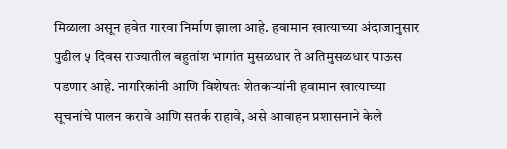मिळाला असून हवेत गारवा निर्माण झाला आहे. हवामान खात्याच्या अंदाजानुसार पुढील ५ दिवस राज्यातील बहुतांश भागांत मुसळधार ते अतिमुसळधार पाऊस पडणार आहे. नागरिकांनी आणि विशेषतः शेतकऱ्यांनी हवामान खात्याच्या सूचनांचे पालन करावे आणि सतर्क राहावे, असे आवाहन प्रशासनाने केले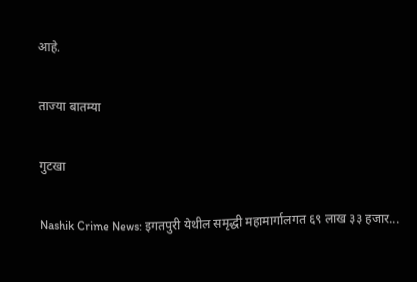आहे.

ताज्या बातम्या

गुटखा

Nashik Crime News: इगतपुरी येथील समृद्धी महामार्गालगत ६९ लाख ३३ हजार...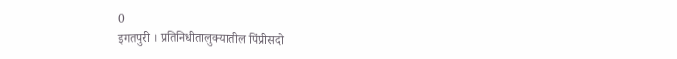0
इगतपुरी । प्रतिनिधीतालुक्यातील पिंप्रीसदो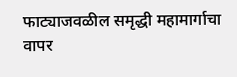फाट्याजवळील समृद्धी महामार्गाचा वापर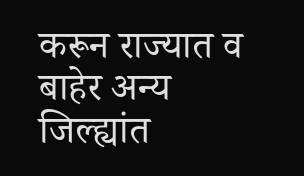करून राज्यात व बाहेर अन्य जिल्ह्यांत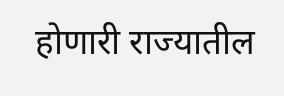होणारी राज्यातील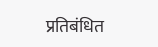प्रतिबंधित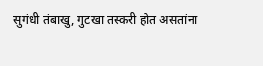सुगंधी तंबाखु, गुटखा तस्करी होत असतांना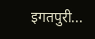इगतपुरी...